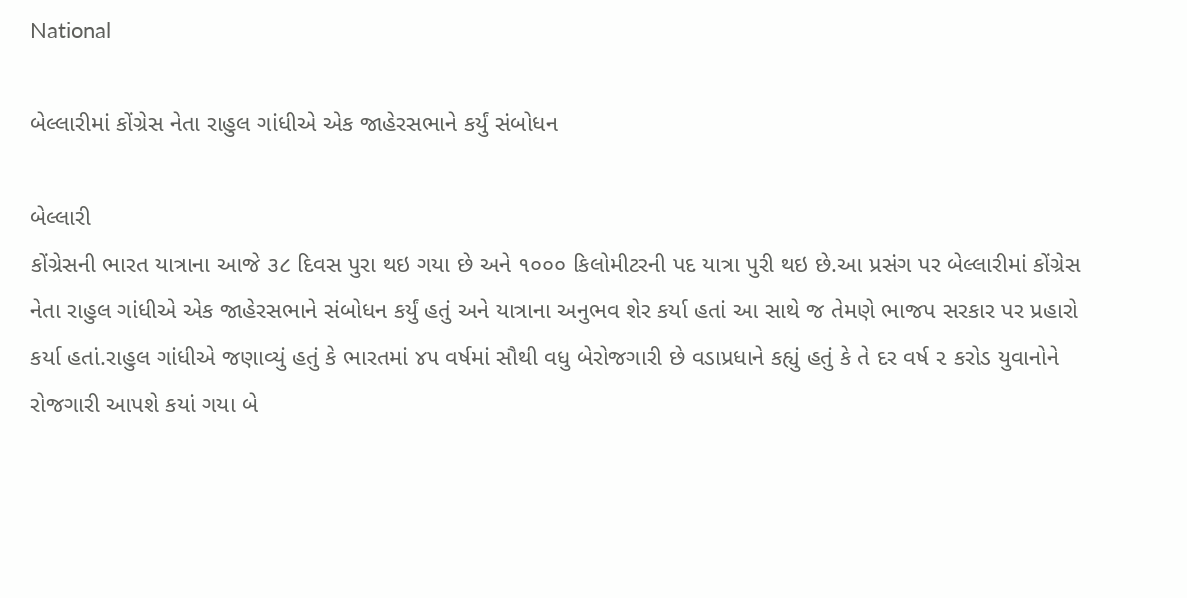National

બેલ્લારીમાં કોંગ્રેસ નેતા રાહુલ ગાંધીએ એક જાહેરસભાને કર્યું સંબોધન

બેલ્લારી
કોંગ્રેસની ભારત યાત્રાના આજે ૩૮ દિવસ પુરા થઇ ગયા છે અને ૧૦૦૦ કિલોમીટરની પદ યાત્રા પુરી થઇ છે.આ પ્રસંગ પર બેલ્લારીમાં કોંગ્રેસ નેતા રાહુલ ગાંધીએ એક જાહેરસભાને સંબોધન કર્યું હતું અને યાત્રાના અનુભવ શેર કર્યા હતાં આ સાથે જ તેમણે ભાજપ સરકાર પર પ્રહારો કર્યા હતાં.રાહુલ ગાંધીએ જણાવ્યું હતું કે ભારતમાં ૪૫ વર્ષમાં સૌથી વધુ બેરોજગારી છે વડાપ્રધાને કહ્યું હતું કે તે દર વર્ષ ૨ કરોડ યુવાનોને રોજગારી આપશે કયાં ગયા બે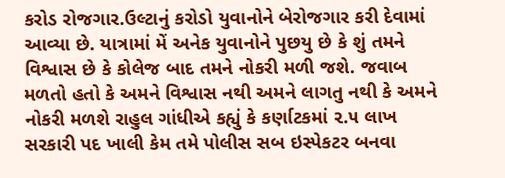કરોડ રોજગાર.ઉલ્ટાનું કરોડો યુવાનોને બેરોજગાર કરી દેવામાં આવ્યા છે. યાત્રામાં મેં અનેક યુવાનોને પુછયુ છે કે શું તમને વિશ્વાસ છે કે કોલેજ બાદ તમને નોકરી મળી જશે. જવાબ મળતો હતો કે અમને વિશ્વાસ નથી અમને લાગતુ નથી કે અમને નોકરી મળશે રાહુલ ગાંધીએ કહ્યું કે કર્ણાટકમાં ૨.૫ લાખ સરકારી પદ ખાલી કેમ તમે પોલીસ સબ ઇસ્પેકટર બનવા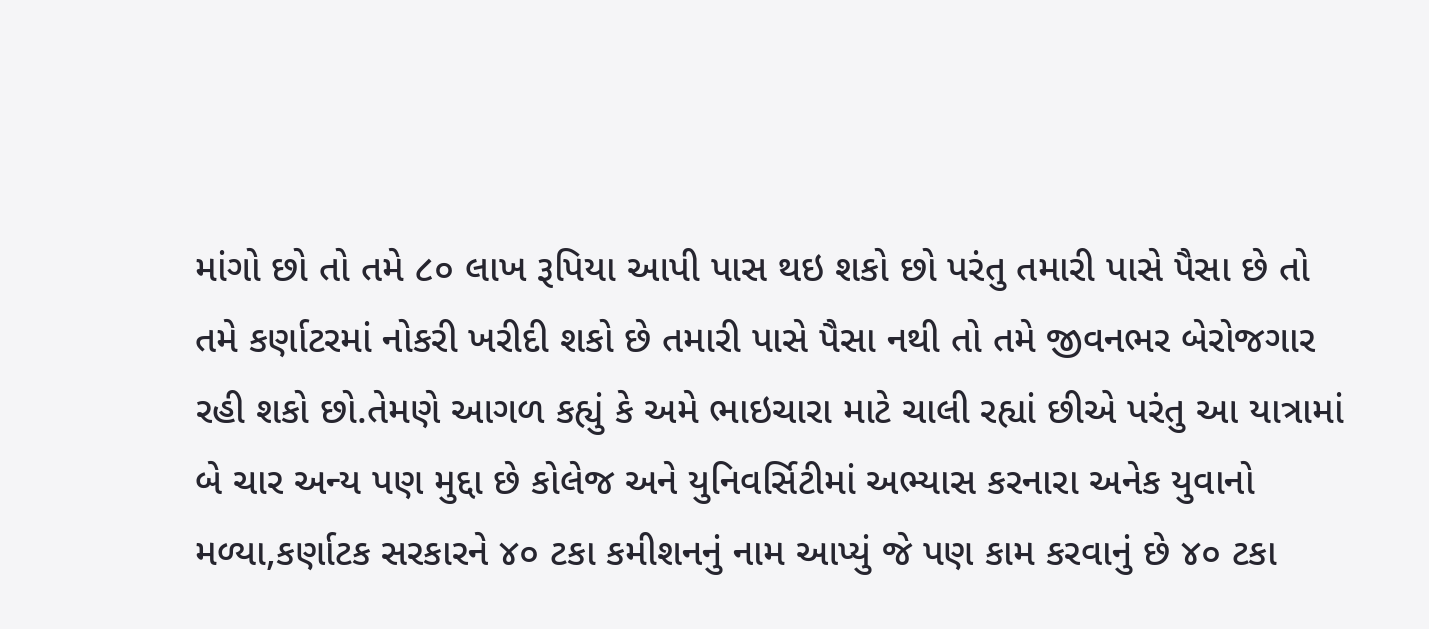માંગો છો તો તમે ૮૦ લાખ રૂપિયા આપી પાસ થઇ શકો છો પરંતુ તમારી પાસે પૈસા છે તો તમે કર્ણાટરમાં નોકરી ખરીદી શકો છે તમારી પાસે પૈસા નથી તો તમે જીવનભર બેરોજગાર રહી શકો છો.તેમણે આગળ કહ્યું કે અમે ભાઇચારા માટે ચાલી રહ્યાં છીએ પરંતુ આ યાત્રામાં બે ચાર અન્ય પણ મુદ્દા છે કોલેજ અને યુનિવર્સિટીમાં અભ્યાસ કરનારા અનેક યુવાનો મળ્યા,કર્ણાટક સરકારને ૪૦ ટકા કમીશનનું નામ આપ્યું જે પણ કામ કરવાનું છે ૪૦ ટકા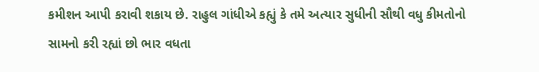કમીશન આપી કરાવી શકાય છે. રાહુલ ગાંધીએ કહ્યું કે તમે અત્યાર સુધીની સૌથી વધુ કીમતોનો સામનો કરી રહ્યાં છો ભાર વધતા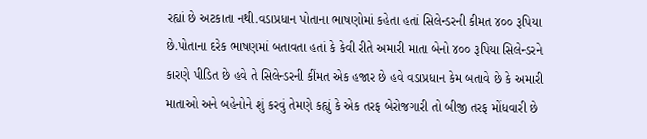રહ્યાં છે અટકાતા નથી.વડાપ્રધાન પોતાના ભાષણોમાં કહેતા હતાં સિલેન્ડરની કીમત ૪૦૦ રૂપિયા છે.પોતાના દરેક ભાષણમાં બતાવતા હતાં કે કેવી રીતે અમારી માતા બેનો ૪૦૦ રૂપિયા સિલેન્ડરને કારણે પીડિત છે હવે તે સિલેન્ડરની કીંમત એક હજાર છે હવે વડાપ્રધાન કેમ બતાવે છે કે અમારી માતાઓ અને બહેનોને શું કરવું તેમણે કહ્યું કે એક તરફ બેરોજગારી તો બીજી તરફ મોંધવારી છે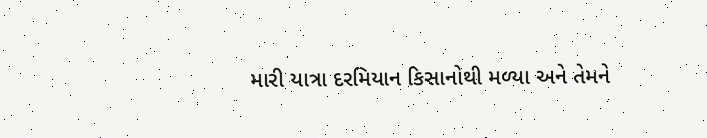મારી યાત્રા દરમિયાન કિસાનોથી મળ્યા અને તેમને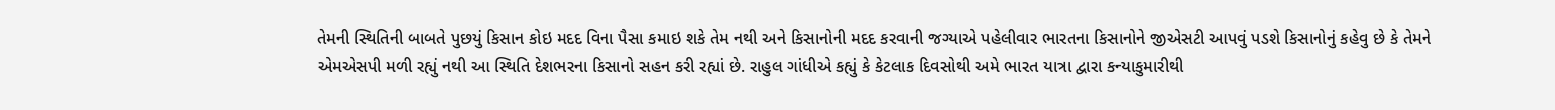તેમની સ્થિતિની બાબતે પુછયું કિસાન કોઇ મદદ વિના પૈસા કમાઇ શકે તેમ નથી અને કિસાનોની મદદ કરવાની જગ્યાએ પહેલીવાર ભારતના કિસાનોને જીએસટી આપવું પડશે કિસાનોનું કહેવુ છે કે તેમને એમએસપી મળી રહ્યું નથી આ સ્થિતિ દેશભરના કિસાનો સહન કરી રહ્યાં છે. રાહુલ ગાંધીએ કહ્યું કે કેટલાક દિવસોથી અમે ભારત યાત્રા દ્વારા કન્યાકુમારીથી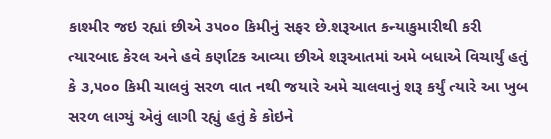કાશ્મીર જઇ રહ્યાં છીએ ૩૫૦૦ કિમીનું સફર છે.શરૂઆત કન્યાકુમારીથી કરી ત્યારબાદ કેરલ અને હવે કર્ણાટક આવ્યા છીએ શરૂઆતમાં અમે બધાએ વિચાર્યું હતું કે ૩,૫૦૦ કિમી ચાલવું સરળ વાત નથી જયારે અમે ચાલવાનું શરૂ કર્યું ત્યારે આ ખુબ સરળ લાગ્યું એવું લાગી રહ્યું હતું કે કોઇને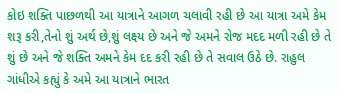કોઇ શક્તિ પાછળથી આ યાત્રાને આગળ ચલાવી રહી છે આ યાત્રા અમે કેમ શરૂ કરી,તેનો શું અર્થ છે,શું લક્ષ્ય છે અને જે અમને રોજ મદદ મળી રહી છે તે શું છે અને જે શક્તિ અમને કેમ દદ કરી રહી છે તે સવાલ ઉઠે છે. રાહુલ ગાંધીએ કહ્યું કે અમે આ યાત્રાને ભારત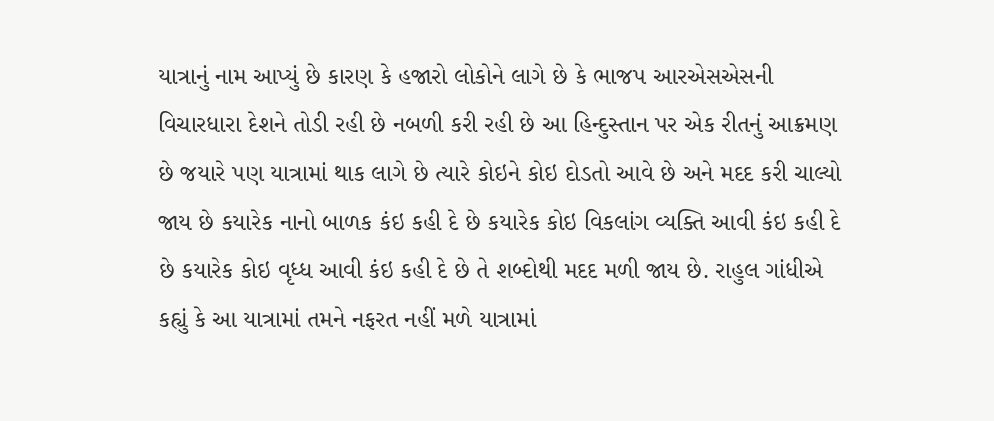યાત્રાનું નામ આપ્યું છે કારણ કે હજારો લોકોને લાગે છે કે ભાજપ આરએસએસની વિચારધારા દેશને તોડી રહી છે નબળી કરી રહી છે આ હિન્દુસ્તાન પર એક રીતનું આક્રમણ છે જયારે પણ યાત્રામાં થાક લાગે છે ત્યારે કોઇને કોઇ દોડતો આવે છે અને મદદ કરી ચાલ્યો જાય છે કયારેક નાનો બાળક કંઇ કહી દે છે કયારેક કોઇ વિકલાંગ વ્યક્તિ આવી કંઇ કહી દે છે કયારેક કોઇ વૃધ્ધ આવી કંઇ કહી દે છે તે શબ્દોથી મદદ મળી જાય છે. રાહુલ ગાંધીએ કહ્યું કે આ યાત્રામાં તમને નફરત નહીં મળે યાત્રામાં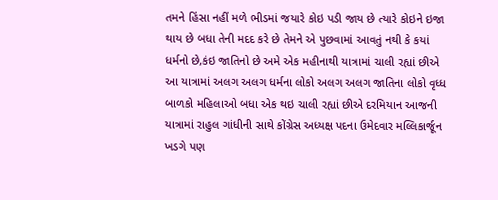તમને હિંસા નહીં મળે ભીડમાં જયારે કોઇ પડી જાય છે ત્યારે કોઇને ઇજા થાય છે બધા તેની મદદ કરે છે તેમને એ પુછવામાં આવતું નથી કે કયાં ધર્મનો છે,કંઇ જાતિનો છે અમે એક મહીનાથી યાત્રામાં ચાલી રહ્યાં છીએ આ યાત્રામાં અલગ અલગ ધર્મના લોકો અલગ અલગ જાતિના લોકો વૃધ્ધ બાળકો મહિલાઓ બધા એક થઇ ચાલી રહ્યાં છીએ દરમિયાન આજની યાત્રામાં રાહુલ ગાંધીની સાથે કોંગ્રેસ અધ્યક્ષ પદના ઉમેદવાર મલ્લિકાર્જૂન ખડગે પણ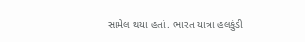સામેલ થયા હતાં. ભારત યાત્રા હલકુંડી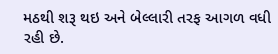મઠથી શરૂ થઇ અને બેલ્લારી તરફ આગળ વધી રહી છે.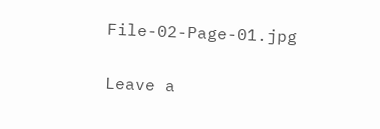File-02-Page-01.jpg

Leave a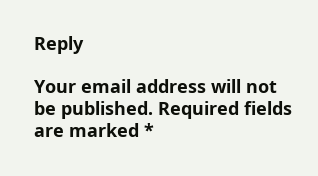Reply

Your email address will not be published. Required fields are marked *